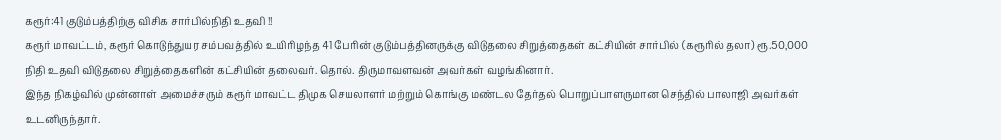கரூர்:41 குடும்பத்திற்கு விசிக சார்பில்நிதி உதவி !!
கரூர் மாவட்டம், கரூர் கொடுந்துயர சம்பவத்தில் உயிரிழந்த 41 பேரின் குடும்பத்தினருக்கு விடுதலை சிறுத்தைகள் கட்சியின் சார்பில் (கரூரில் தலா) ரூ.50,000 நிதி உதவி விடுதலை சிறுத்தைகளின் கட்சியின் தலைவர். தொல். திருமாவளவன் அவர்கள் வழங்கினார்.
இந்த நிகழ்வில் முன்னாள் அமைச்சரும் கரூர் மாவட்ட திமுக செயலாளர் மற்றும் கொங்கு மண்டல தேர்தல் பொறுப்பாளருமான செந்தில் பாலாஜி அவர்கள் உடனிருந்தார்.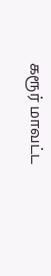கரூர் மாவட்ட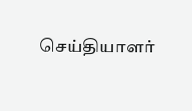செய்தியாளர்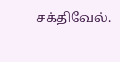சக்திவேல்.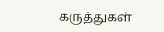கருத்துகள்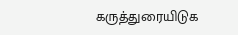கருத்துரையிடுக